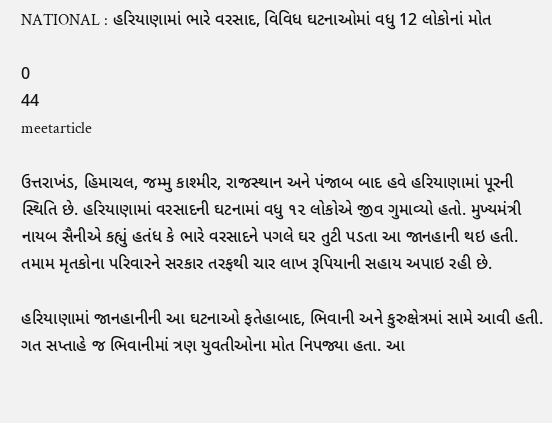NATIONAL : હરિયાણામાં ભારે વરસાદ, વિવિધ ઘટનાઓમાં વધુ 12 લોકોનાં મોત

0
44
meetarticle

ઉત્તરાખંડ, હિમાચલ, જમ્મુ કાશ્મીર, રાજસ્થાન અને પંજાબ બાદ હવે હરિયાણામાં પૂરની સ્થિતિ છે. હરિયાણામાં વરસાદની ઘટનામાં વધુ ૧૨ લોકોએ જીવ ગુમાવ્યો હતો. મુખ્યમંત્રી નાયબ સૈનીએ કહ્યું હતંધ કે ભારે વરસાદને પગલે ઘર તુટી પડતા આ જાનહાની થઇ હતી. તમામ મૃતકોના પરિવારને સરકાર તરફથી ચાર લાખ રૂપિયાની સહાય અપાઇ રહી છે.

હરિયાણામાં જાનહાનીની આ ઘટનાઓ ફતેહાબાદ, ભિવાની અને કુરુક્ષેત્રમાં સામે આવી હતી. ગત સપ્તાહે જ ભિવાનીમાં ત્રણ યુવતીઓના મોત નિપજ્યા હતા. આ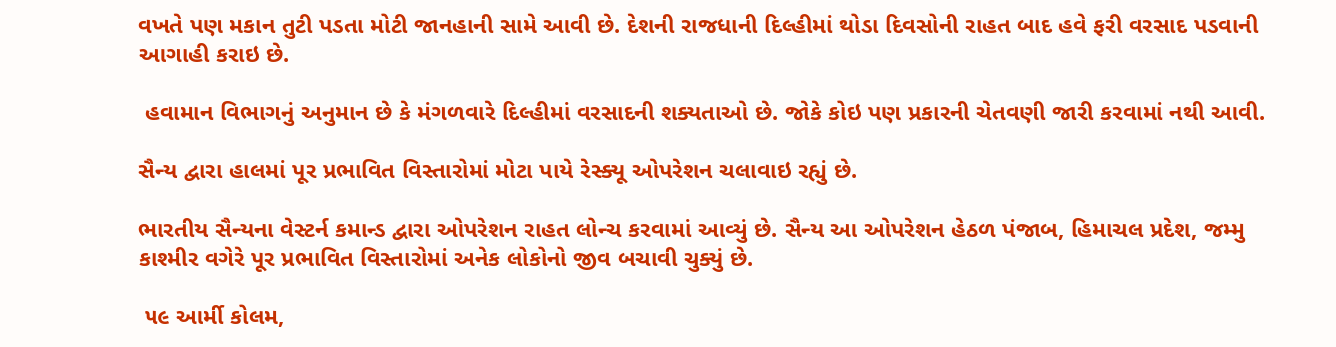વખતે પણ મકાન તુટી પડતા મોટી જાનહાની સામે આવી છે. દેશની રાજધાની દિલ્હીમાં થોડા દિવસોની રાહત બાદ હવે ફરી વરસાદ પડવાની આગાહી કરાઇ છે.

 હવામાન વિભાગનું અનુમાન છે કે મંગળવારે દિલ્હીમાં વરસાદની શક્યતાઓ છે. જોકે કોઇ પણ પ્રકારની ચેતવણી જારી કરવામાં નથી આવી.

સૈન્ય દ્વારા હાલમાં પૂર પ્રભાવિત વિસ્તારોમાં મોટા પાયે રેસ્ક્યૂ ઓપરેશન ચલાવાઇ રહ્યું છે.

ભારતીય સૈન્યના વેસ્ટર્ન કમાન્ડ દ્વારા ઓપરેશન રાહત લોન્ચ કરવામાં આવ્યું છે. સૈન્ય આ ઓપરેશન હેઠળ પંજાબ, હિમાચલ પ્રદેશ, જમ્મુ કાશ્મીર વગેરે પૂર પ્રભાવિત વિસ્તારોમાં અનેક લોકોનો જીવ બચાવી ચુક્યું છે.

 ૫૯ આર્મી કોલમ,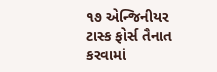૧૭ એન્જિનીયર ટાસ્ક ફોર્સ તૈનાત કરવામાં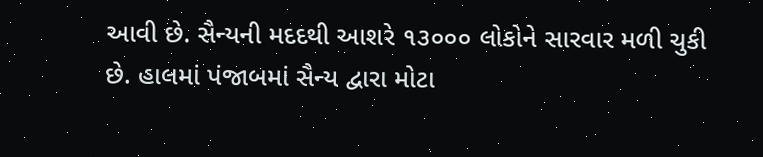આવી છે. સૈન્યની મદદથી આશરે ૧૩૦૦૦ લોકોને સારવાર મળી ચુકી છે. હાલમાં પંજાબમાં સૈન્ય દ્વારા મોટા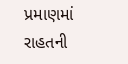પ્રમાણમાં રાહતની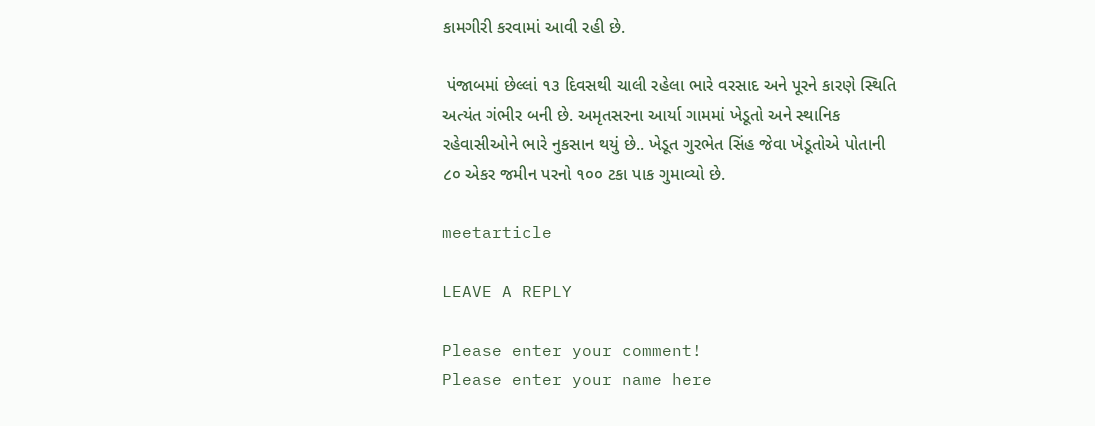કામગીરી કરવામાં આવી રહી છે.

 પંજાબમાં છેલ્લાં ૧૩ દિવસથી ચાલી રહેલા ભારે વરસાદ અને પૂરને કારણે સ્થિતિ અત્યંત ગંભીર બની છે. અમૃતસરના આર્યા ગામમાં ખેડૂતો અને સ્થાનિક રહેવાસીઓને ભારે નુકસાન થયું છે.. ખેડૂત ગુરભેત સિંહ જેવા ખેડૂતોએ પોતાની ૮૦ એકર જમીન પરનો ૧૦૦ ટકા પાક ગુમાવ્યો છે.

meetarticle

LEAVE A REPLY

Please enter your comment!
Please enter your name here